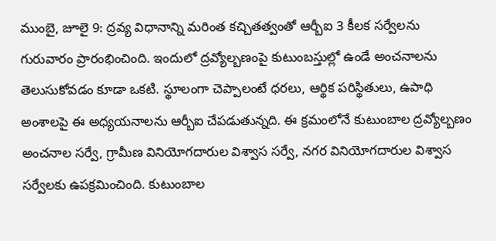ముంబై, జూలై 9: ద్రవ్య విధానాన్ని మరింత కచ్చితత్వంతో ఆర్బీఐ 3 కీలక సర్వేలను గురువారం ప్రారంభించింది. ఇందులో ద్రవ్యోల్బణంపై కుటుంబస్తుల్లో ఉండే అంచనాలను తెలుసుకోవడం కూడా ఒకటి. స్థూలంగా చెప్పాలంటే ధరలు, ఆర్థిక పరిస్థితులు, ఉపాధి అంశాలపై ఈ అధ్యయనాలను ఆర్బీఐ చేపడుతున్నది. ఈ క్రమంలోనే కుటుంబాల ద్రవ్యోల్బణం అంచనాల సర్వే, గ్రామీణ వినియోగదారుల విశ్వాస సర్వే, నగర వినియోగదారుల విశ్వాస సర్వేలకు ఉపక్రమించింది. కుటుంబాల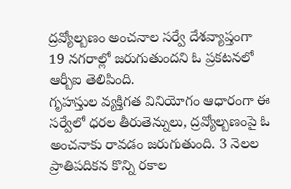ద్రవ్యోల్బణం అంచనాల సర్వే దేశవ్యాప్తంగా 19 నగరాల్లో జరుగుతుందని ఓ ప్రకటనలో ఆర్బీఐ తెలిపింది.
గృహస్తుల వ్యక్తిగత వినియోగం ఆధారంగా ఈ సర్వేలో ధరల తీరుతెన్నులు, ద్రవ్యోల్బణంపై ఓ అంచనాకు రావడం జరుగుతుంది. 3 నెలల ప్రాతిపదికన కొన్ని రకాల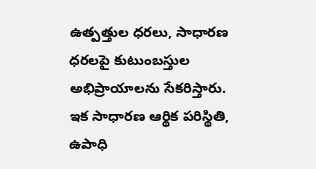ఉత్పత్తుల ధరలు, సాధారణ ధరలపై కుటుంబస్తుల అభిప్రాయాలను సేకరిస్తారు. ఇక సాధారణ ఆర్థిక పరిస్థితి, ఉపాధి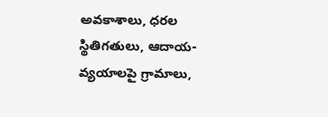అవకాశాలు, ధరల స్థితిగతులు, ఆదాయ-వ్యయాలపై గ్రామాలు,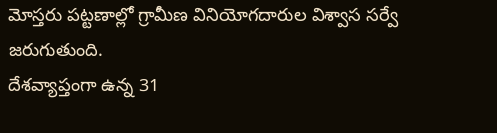మోస్తరు పట్టణాల్లో గ్రామీణ వినియోగదారుల విశ్వాస సర్వే జరుగుతుంది.
దేశవ్యాప్తంగా ఉన్న 31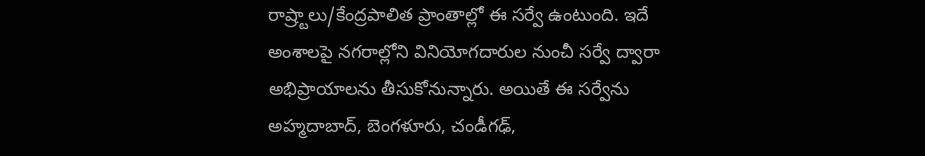రాష్ర్టాలు/కేంద్రపాలిత ప్రాంతాల్లో ఈ సర్వే ఉంటుంది. ఇదే అంశాలపై నగరాల్లోని వినియోగదారుల నుంచీ సర్వే ద్వారా అభిప్రాయాలను తీసుకోనున్నారు. అయితే ఈ సర్వేను అహ్మదాబాద్, బెంగళూరు, చండీగఢ్,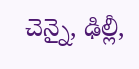చెన్నై, ఢిల్లీ,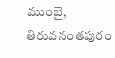ముంబై, తిరువనంతపురం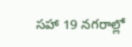సహా 19 నగరాల్లో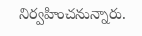నిర్వహించనున్నారు.